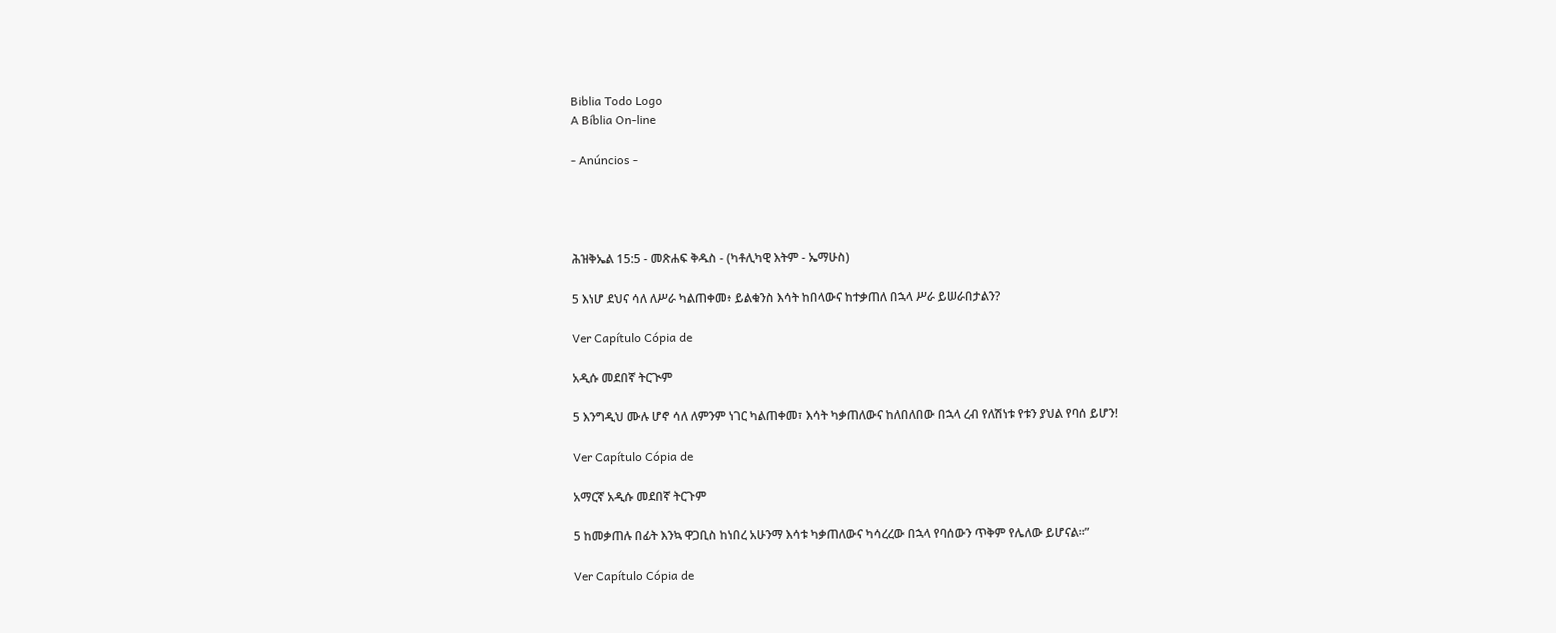Biblia Todo Logo
A Bíblia On-line

- Anúncios -




ሕዝቅኤል 15:5 - መጽሐፍ ቅዱስ - (ካቶሊካዊ እትም - ኤማሁስ)

5 እነሆ ደህና ሳለ ለሥራ ካልጠቀመ፥ ይልቁንስ እሳት ከበላውና ከተቃጠለ በኋላ ሥራ ይሠራበታልን?

Ver Capítulo Cópia de

አዲሱ መደበኛ ትርጒም

5 እንግዲህ ሙሉ ሆኖ ሳለ ለምንም ነገር ካልጠቀመ፣ እሳት ካቃጠለውና ከለበለበው በኋላ ረብ የለሽነቱ የቱን ያህል የባሰ ይሆን!

Ver Capítulo Cópia de

አማርኛ አዲሱ መደበኛ ትርጉም

5 ከመቃጠሉ በፊት እንኳ ዋጋቢስ ከነበረ አሁንማ እሳቱ ካቃጠለውና ካሳረረው በኋላ የባሰውን ጥቅም የሌለው ይሆናል።”

Ver Capítulo Cópia de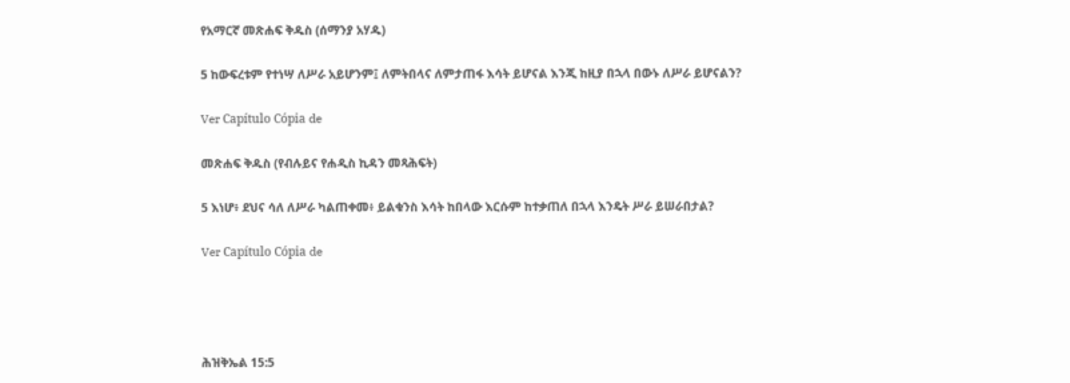የአማርኛ መጽሐፍ ቅዱስ (ሰማንያ አሃዱ)

5 ከውፍረቱም የተነሣ ለሥራ አይሆንም፤ ለምትበላና ለምታጠፋ እሳት ይሆናል እንጂ ከዚያ በኋላ በውኑ ለሥራ ይሆናልን?

Ver Capítulo Cópia de

መጽሐፍ ቅዱስ (የብሉይና የሐዲስ ኪዳን መጻሕፍት)

5 እነሆ፥ ደህና ሳለ ለሥራ ካልጠቀመ፥ ይልቁንስ እሳት ከበላው እርሱም ከተቃጠለ በኋላ እንዴት ሥራ ይሠራበታል?

Ver Capítulo Cópia de




ሕዝቅኤል 15:5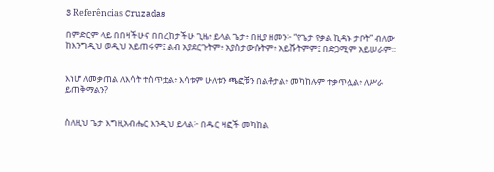3 Referências Cruzadas

በምድርም ላይ በበዛችሁና በበረከታችሁ ጊዜ፥ ይላል ጌታ፥ በዚያ ዘመን፦ “የጌታ የቃል ኪዳኑ ታቦት” ብለው ከእንግዲህ ወዲህ አይጠሩም፤ ልብ አያደርጉትም፥ አያስታውሱትም፥ አይሹትምም፤ በድጋሚም አይሠራም።


እነሆ ለመቃጠል ለእሳት ተስጥቷል፥ እሳቱም ሁለቱን ጫፎቹን በልቶታል፥ መካከሉም ተቃጥሏል፥ ለሥራ ይጠቅማልን?


ስለዚህ ጌታ እግዚአብሔር እንዲህ ይላል፦ በዱር ዛፎች መካከል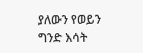ያለውን የወይን ግንድ እሳት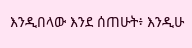እንዲበላው እንደ ሰጠሁት፥ እንዲሁ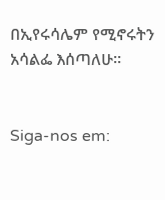በኢየሩሳሌም የሚኖሩትን አሳልፌ እሰጣለሁ።


Siga-nos em: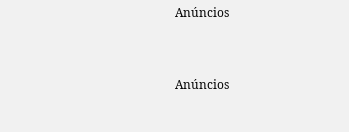Anúncios


Anúncios